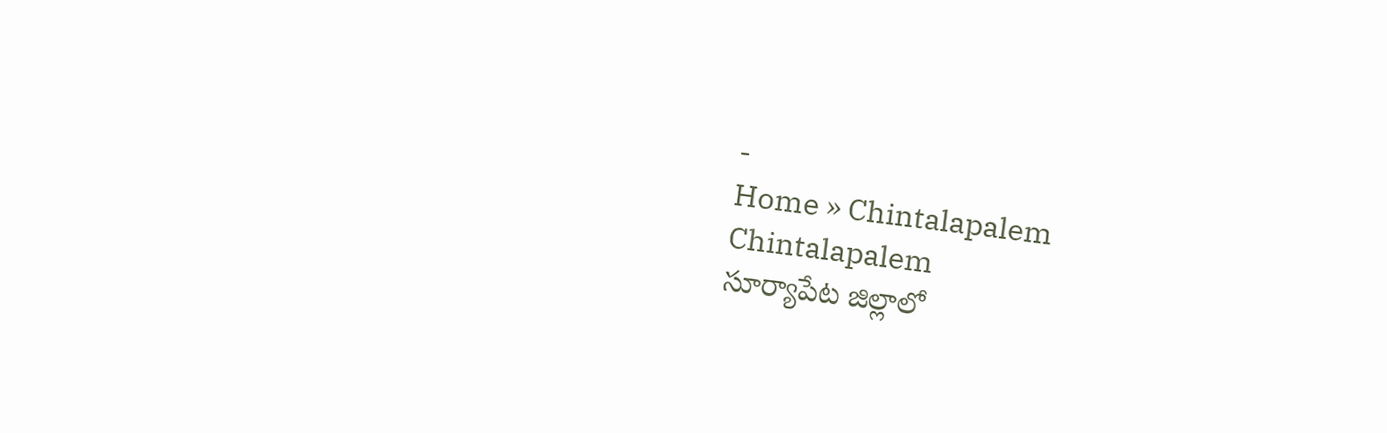-
Home » Chintalapalem
Chintalapalem
సూర్యాపేట జిల్లాలో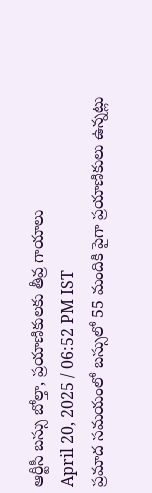ఆర్టీసీ బస్సు బోల్తా, ప్రయాణికులకు తీవ్ర గాయాలు
April 20, 2025 / 06:52 PM IST
ప్రమాద సమయంలో బస్సులో 55 మందికి పైగా ప్రయాణికులు ఉన్నట్లు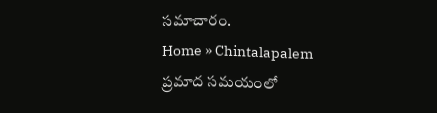సమాచారం.
Home » Chintalapalem
ప్రమాద సమయంలో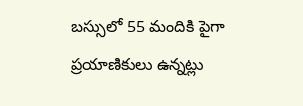బస్సులో 55 మందికి పైగా ప్రయాణికులు ఉన్నట్లు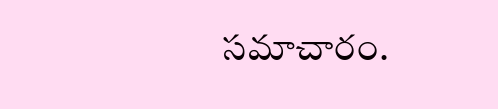సమాచారం.